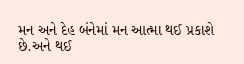મન અને દેહ બંનેમાં મન આત્મા થઈ પ્રકાશે છે.અને થઈ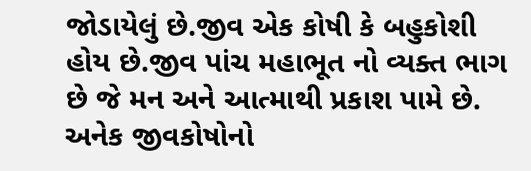જોડાયેલું છે.જીવ એક કોષી કે બહુકોશી હોય છે.જીવ પાંચ મહાભૂત નો વ્યક્ત ભાગ છે જે મન અને આત્માથી પ્રકાશ પામે છે. અનેક જીવકોષોનો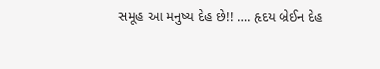સમૂહ આ મનુષ્ય દેહ છે!! …. હૃદય બ્રેઈન દેહ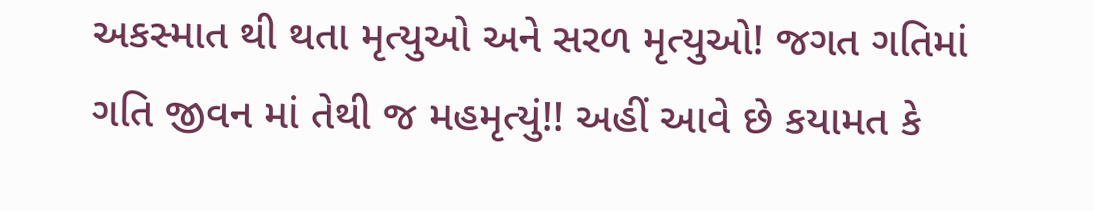અકસ્માત થી થતા મૃત્યુઓ અને સરળ મૃત્યુઓ! જગત ગતિમાં ગતિ જીવન માં તેથી જ મહમૃત્યું!! અહીં આવે છે કયામત કે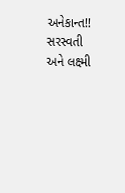અનેકાન્ત!! સરસ્વતી અને લક્ષ્મી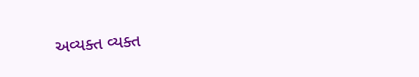અવ્યક્ત વ્યક્ત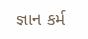જ્ઞાન કર્મ